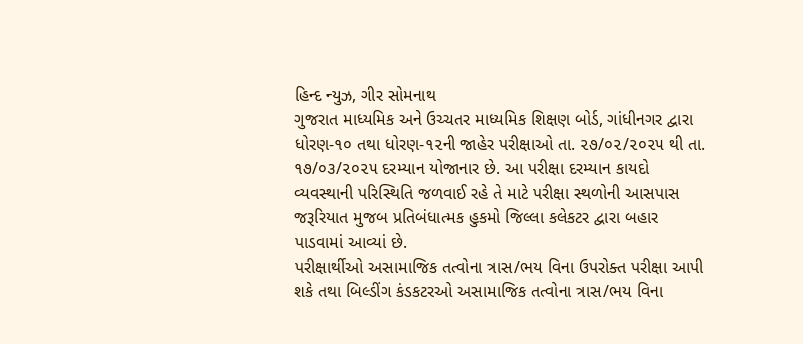હિન્દ ન્યુઝ, ગીર સોમનાથ
ગુજરાત માધ્યમિક અને ઉચ્ચતર માધ્યમિક શિક્ષણ બોર્ડ, ગાંધીનગર દ્વારા ધોરણ-૧૦ તથા ધોરણ-૧૨ની જાહેર પરીક્ષાઓ તા. ૨૭/૦૨/૨૦૨૫ થી તા. ૧૭/૦૩/૨૦૨૫ દરમ્યાન યોજાનાર છે. આ પરીક્ષા દરમ્યાન કાયદો વ્યવસ્થાની પરિસ્થિતિ જળવાઈ રહે તે માટે પરીક્ષા સ્થળોની આસપાસ જરૂરિયાત મુજબ પ્રતિબંધાત્મક હુકમો જિલ્લા કલેકટર દ્વારા બહાર પાડવામાં આવ્યાં છે.
પરીક્ષાર્થીઓ અસામાજિક તત્વોના ત્રાસ/ભય વિના ઉપરોક્ત પરીક્ષા આપી શકે તથા બિલ્ડીંગ કંડકટરઓ અસામાજિક તત્વોના ત્રાસ/ભય વિના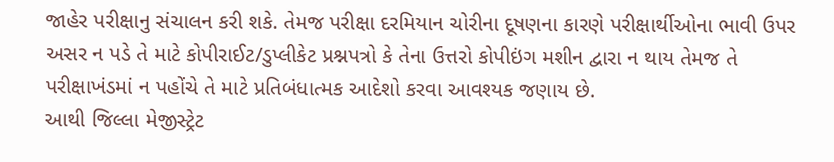જાહેર પરીક્ષાનુ સંચાલન કરી શકે. તેમજ પરીક્ષા દરમિયાન ચોરીના દૂષણના કારણે પરીક્ષાર્થીઓના ભાવી ઉપર અસર ન પડે તે માટે કોપીરાઈટ/ડુપ્લીકેટ પ્રશ્નપત્રો કે તેના ઉત્તરો કોપીઇંગ મશીન દ્વારા ન થાય તેમજ તે પરીક્ષાખંડમાં ન પહોંચે તે માટે પ્રતિબંધાત્મક આદેશો કરવા આવશ્યક જણાય છે.
આથી જિલ્લા મેજીસ્ટ્રેટ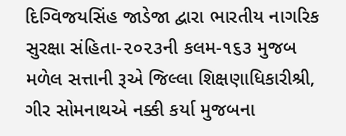દિગ્વિજયસિંહ જાડેજા દ્વારા ભારતીય નાગરિક સુરક્ષા સંહિતા-૨૦૨૩ની કલમ-૧૬૩ મુજબ મળેલ સત્તાની રૂએ જિલ્લા શિક્ષણાધિકારીશ્રી, ગીર સોમનાથએ નક્કી કર્યા મુજબના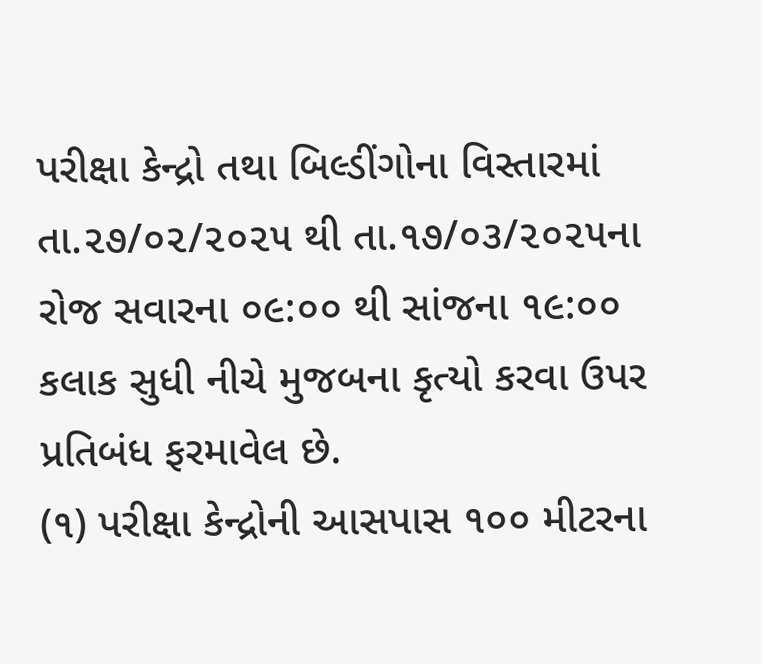પરીક્ષા કેન્દ્રો તથા બિલ્ડીંગોના વિસ્તારમાં તા.૨૭/૦૨/૨૦૨૫ થી તા.૧૭/૦૩/૨૦૨૫ના રોજ સવારના ૦૯:૦૦ થી સાંજના ૧૯:૦૦ કલાક સુધી નીચે મુજબના કૃત્યો કરવા ઉપર પ્રતિબંધ ફરમાવેલ છે.
(૧) પરીક્ષા કેન્દ્રોની આસપાસ ૧૦૦ મીટરના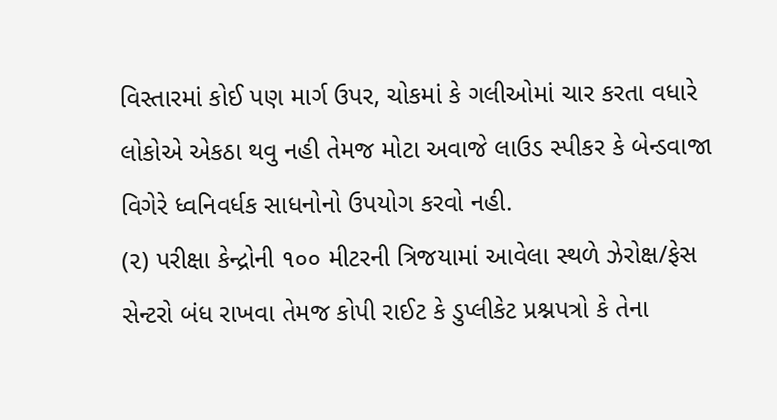વિસ્તારમાં કોઈ પણ માર્ગ ઉપર, ચોકમાં કે ગલીઓમાં ચાર કરતા વધારે લોકોએ એકઠા થવુ નહી તેમજ મોટા અવાજે લાઉડ સ્પીકર કે બેન્ડવાજા વિગેરે ધ્વનિવર્ધક સાધનોનો ઉપયોગ કરવો નહી.
(૨) પરીક્ષા કેન્દ્રોની ૧૦૦ મીટરની ત્રિજયામાં આવેલા સ્થળે ઝેરોક્ષ/ફેસ સેન્ટરો બંધ રાખવા તેમજ કોપી રાઈટ કે ડુપ્લીકેટ પ્રશ્નપત્રો કે તેના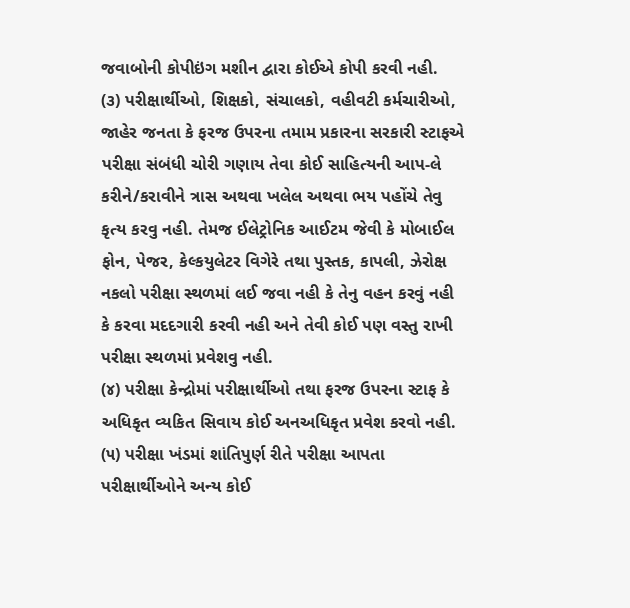જવાબોની કોપીઇંગ મશીન દ્વારા કોઈએ કોપી કરવી નહી.
(૩) પરીક્ષાર્થીઓ, શિક્ષકો, સંચાલકો, વહીવટી કર્મચારીઓ, જાહેર જનતા કે ફરજ ઉપરના તમામ પ્રકારના સરકારી સ્ટાફએ પરીક્ષા સંબંધી ચોરી ગણાય તેવા કોઈ સાહિત્યની આપ-લે કરીને/કરાવીને ત્રાસ અથવા ખલેલ અથવા ભય પહોંચે તેવુ કૃત્ય કરવુ નહી. તેમજ ઈલેટ્રોનિક આઈટમ જેવી કે મોબાઈલ ફોન, પેજર, કેલ્કયુલેટર વિગેરે તથા પુસ્તક, કાપલી, ઝેરોક્ષ નકલો પરીક્ષા સ્થળમાં લઈ જવા નહી કે તેનુ વહન કરવું નહી કે કરવા મદદગારી કરવી નહી અને તેવી કોઈ પણ વસ્તુ રાખી પરીક્ષા સ્થળમાં પ્રવેશવુ નહી.
(૪) પરીક્ષા કેન્દ્રોમાં પરીક્ષાર્થીઓ તથા ફરજ ઉપરના સ્ટાફ કે અધિકૃત વ્યકિત સિવાય કોઈ અનઅધિકૃત પ્રવેશ કરવો નહી.
(૫) પરીક્ષા ખંડમાં શાંતિપુર્ણ રીતે પરીક્ષા આપતા પરીક્ષાર્થીઓને અન્ય કોઈ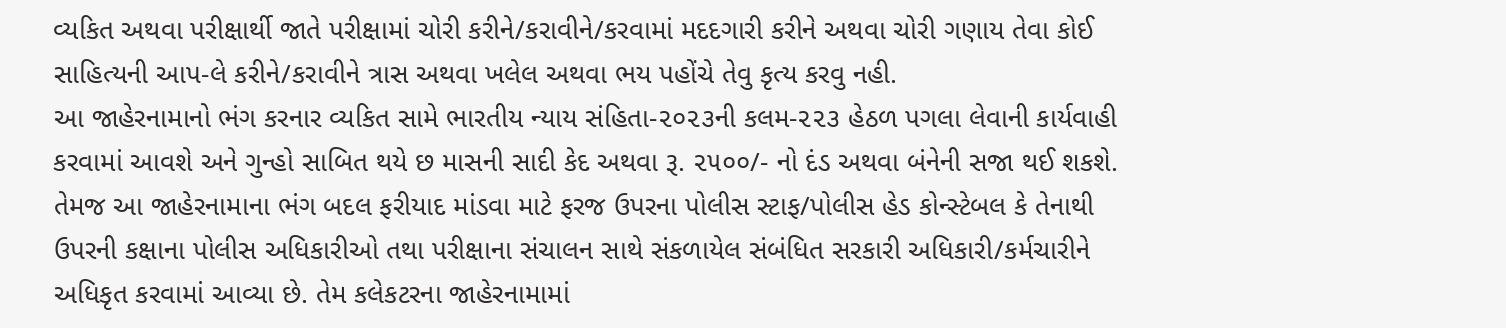વ્યકિત અથવા પરીક્ષાર્થી જાતે પરીક્ષામાં ચોરી કરીને/કરાવીને/કરવામાં મદદગારી કરીને અથવા ચોરી ગણાય તેવા કોઈ સાહિત્યની આપ-લે કરીને/કરાવીને ત્રાસ અથવા ખલેલ અથવા ભય પહોંચે તેવુ કૃત્ય કરવુ નહી.
આ જાહેરનામાનો ભંગ કરનાર વ્યકિત સામે ભારતીય ન્યાય સંહિતા-૨૦૨૩ની કલમ-૨૨૩ હેઠળ પગલા લેવાની કાર્યવાહી કરવામાં આવશે અને ગુન્હો સાબિત થયે છ માસની સાદી કેદ અથવા રૂ. ૨૫૦૦/- નો દંડ અથવા બંનેની સજા થઈ શકશે. તેમજ આ જાહેરનામાના ભંગ બદલ ફરીયાદ માંડવા માટે ફરજ ઉપરના પોલીસ સ્ટાફ/પોલીસ હેડ કોન્સ્ટેબલ કે તેનાથી ઉપરની કક્ષાના પોલીસ અધિકારીઓ તથા પરીક્ષાના સંચાલન સાથે સંકળાયેલ સંબંધિત સરકારી અધિકારી/કર્મચારીને અધિકૃત કરવામાં આવ્યા છે. તેમ કલેકટરના જાહેરનામામાં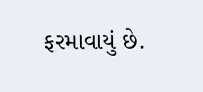ફરમાવાયું છે.